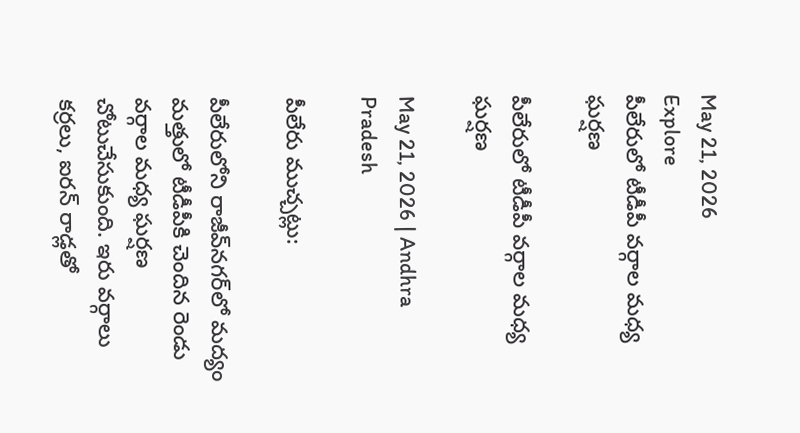May 21, 2026
Explore
పీలేరులో టీడీపీ వర్గాల మధ్య ఘర్షణ

పీలేరులో టీడీపీ వర్గాల మధ్య ఘర్షణ

May 21, 2026 | Andhra Pradesh

పీలేరు ముచ్చట్లు:

పీలేరులోని రాజీవ్‌నగర్‌లో మద్యం మత్తులో టీడీపీకి చెందిన రెండు వర్గాల మధ్య ఘర్షణ చోటుచేసుకుంది. ఇరు వర్గాలు కర్రలు, ఐరన్ రాడ్లతో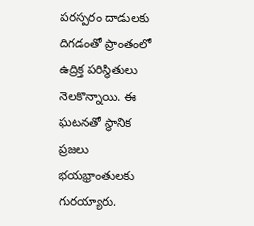పరస్పరం దాడులకు దిగడంతో ప్రాంతంలో ఉద్రిక్త పరిస్థితులు నెలకొన్నాయి. ఈ ఘటనతో స్థానిక ప్రజలు భయభ్రాంతులకు గురయ్యారు.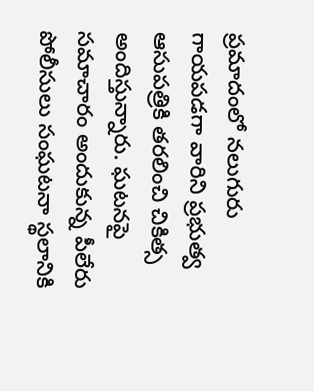ప్ర‌మాదంలో నలుగురు గాయపడగా వారిని ప్రభుత్వ ఆసుపత్రికి తరలించి చికిత్స అందిస్తున్నారు. ఘటనపై సమాచారం అందుకున్న పీలేరు పోలీసులు సంఘటనా స్థలానికి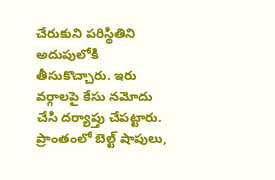చేరుకుని పరిస్థితిని అదుపులోకి తీసుకొచ్చారు. ఇరు వర్గాలపై కేసు నమోదు చేసి దర్యాప్తు చేపట్టారు. ప్రాంతంలో బెల్ట్ షాపులు,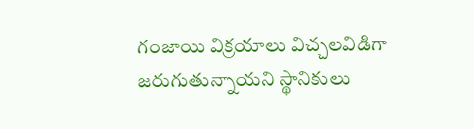గంజాయి విక్రయాలు విచ్చలవిడిగా జరుగుతున్నాయని స్థానికులు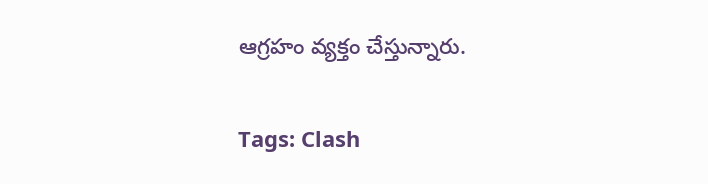ఆగ్రహం వ్యక్తం చేస్తున్నారు.

Tags: Clash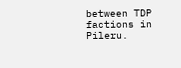between TDP factions in Pileru.